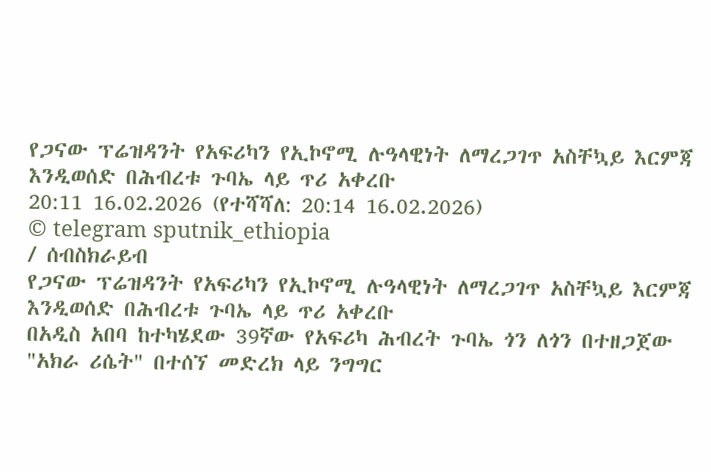የጋናው ፕሬዝዳንት የአፍሪካን የኢኮኖሚ ሉዓላዊነት ለማረጋገጥ አስቸኳይ እርምጃ እንዲወሰድ በሕብረቱ ጉባኤ ላይ ጥሪ አቀረቡ
20:11 16.02.2026 (የተሻሻለ: 20:14 16.02.2026)
© telegram sputnik_ethiopia
/ ሰብስክራይብ
የጋናው ፕሬዝዳንት የአፍሪካን የኢኮኖሚ ሉዓላዊነት ለማረጋገጥ አስቸኳይ እርምጃ እንዲወሰድ በሕብረቱ ጉባኤ ላይ ጥሪ አቀረቡ
በአዲስ አበባ ከተካሄደው 39ኛው የአፍሪካ ሕብረት ጉባኤ ጎን ለጎን በተዘጋጀው "አክራ ሪሴት" በተሰኘ መድረክ ላይ ንግግር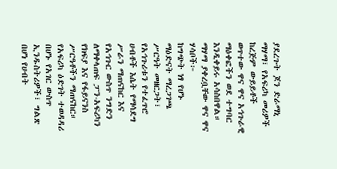ያደረጉት ጆን ድራማኒ ማሃማ፣ የአፍሪካ መሪዎች ከረጅም ውይይቶች ወጥተው ዋና ዋና አኅጉራዊ ማዕቀፎችን ወደ ተግባር እንዲቀይሩ አሳስበዋል።
ማሃማ ያቀረቧቸው ዋና ዋና ሃሳቦች፦
ከግጭት ነፃ የሆኑ ማዕድናት ማረጋገጫ ሥርዓት መዘርጋት፣
የአኅጉሪቱን የተፈጥሮ ሀብቶች እሴት የማሳደግ ሥራን ማጠናከር እና
የአኅጉር ውስጥ ንግድን ለማቀላጠፍ ፓን-አፍሪካን የክፍያ እና የፋይናንስ ሥርዓቶችን ማጠናከር።
የአፍሪካ ዕድገት ተወዳዳሪ በሆኑ የአገር ውስጥ ኢንዱስትሪዎች፣ ግልጽ በሆነ የሀብት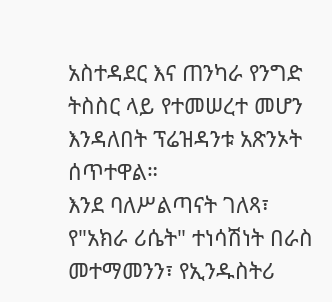አስተዳደር እና ጠንካራ የንግድ ትስስር ላይ የተመሠረተ መሆን እንዳለበት ፕሬዝዳንቱ አጽንኦት ሰጥተዋል።
እንደ ባለሥልጣናት ገለጻ፣ የ"አክራ ሪሴት" ተነሳሽነት በራስ መተማመንን፣ የኢንዱስትሪ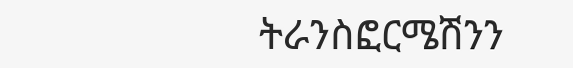ትራንስፎርሜሽንን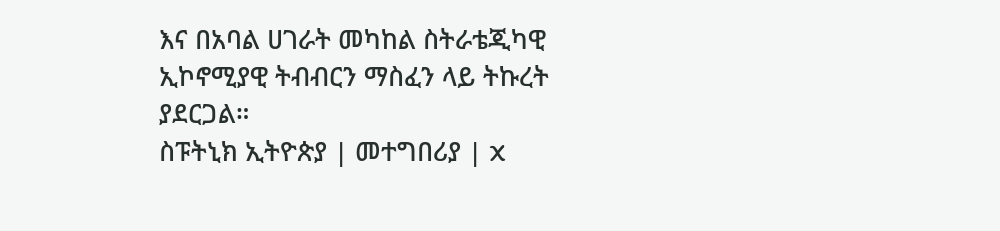እና በአባል ሀገራት መካከል ስትራቴጂካዊ ኢኮኖሚያዊ ትብብርን ማስፈን ላይ ትኩረት ያደርጋል።
ስፑትኒክ ኢትዮጵያ | መተግበሪያ | X